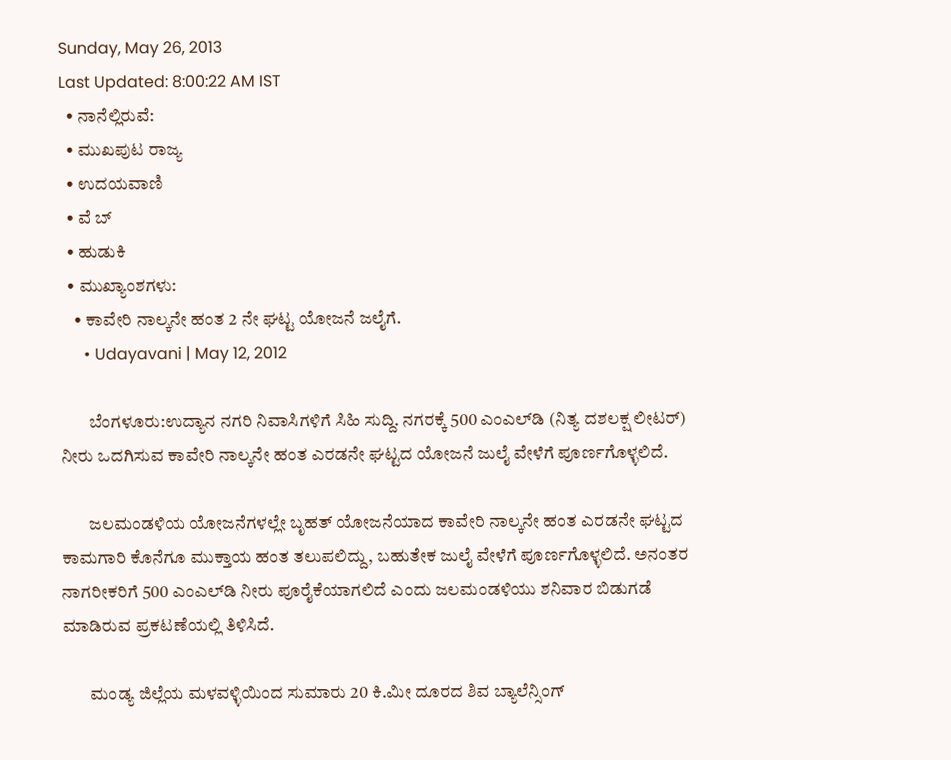Sunday, May 26, 2013
Last Updated: 8:00:22 AM IST
  • ನಾನೆಲ್ಲಿರುವೆ:
  • ಮುಖಪುಟ ರಾಜ್ಯ
  • ಉದಯವಾಣಿ
  • ವೆ ಬ್
  • ಹುಡುಕಿ
  • ಮುಖ್ಯಾಂಶಗಳು:
    • ಕಾವೇರಿ ನಾಲ್ಕನೇ ಹಂತ 2 ನೇ ಘಟ್ಟ ಯೋಜನೆ ಜಲೈಗೆ.
      • Udayavani | May 12, 2012

        ಬೆಂಗಳೂರು:ಉದ್ಯಾನ ನಗರಿ ನಿವಾಸಿಗಳಿಗೆ ಸಿಹಿ ಸುದ್ದಿ. ನಗರಕ್ಕೆ 500 ಎಂಎಲ್‌ಡಿ (ನಿತ್ಯ ದಶಲಕ್ಷ ಲೀಟರ್‌) ನೀರು ಒದಗಿಸುವ ಕಾವೇರಿ ನಾಲ್ಕನೇ ಹಂತ ಎರಡನೇ ಘಟ್ಟದ ಯೋಜನೆ ಜುಲೈ ವೇಳೆಗೆ ಪೂರ್ಣಗೊಳ್ಳಲಿದೆ.

        ಜಲಮಂಡಳಿಯ ಯೋಜನೆಗಳಲ್ಲೇ ಬೃಹತ್‌ ಯೋಜನೆಯಾದ ಕಾವೇರಿ ನಾಲ್ಕನೇ ಹಂತ ಎರಡನೇ ಘಟ್ಟದ ಕಾಮಗಾರಿ ಕೊನೆಗೂ ಮುಕ್ತಾಯ ಹಂತ ತಲುಪಲಿದ್ದು, ಬಹುತೇಕ ಜುಲೈ ವೇಳೆಗೆ ಪೂರ್ಣಗೊಳ್ಳಲಿದೆ. ಅನಂತರ ನಾಗರೀಕರಿಗೆ 500 ಎಂಎಲ್‌ಡಿ ನೀರು ಪೂರೈಕೆಯಾಗಲಿದೆ ಎಂದು ಜಲಮಂಡಳಿಯು ಶನಿವಾರ ಬಿಡುಗಡೆ ಮಾಡಿರುವ ಪ್ರಕಟಣೆಯಲ್ಲಿ ತಿಳಿಸಿದೆ.

        ಮಂಡ್ಯ ಜಿಲ್ಲೆಯ ಮಳವಳ್ಳಿಯಿಂದ ಸುಮಾರು 20 ಕಿ.ಮೀ ದೂರದ ಶಿವ ಬ್ಯಾಲೆನ್ಸಿಂಗ್‌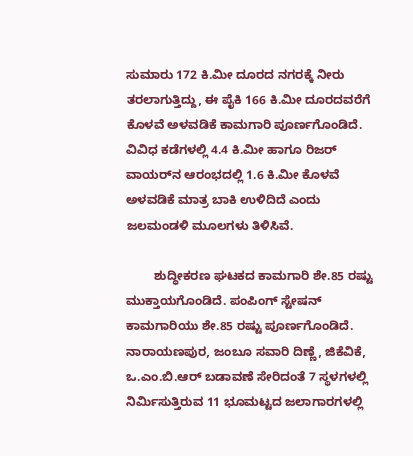ಸುಮಾರು 172 ಕಿ.ಮೀ ದೂರದ ನಗರಕ್ಕೆ ನೀರು ತರಲಾಗುತ್ತಿದ್ದು, ಈ ಪೈಕಿ 166 ಕಿ.ಮೀ ದೂರದವರೆಗೆ ಕೊಳವೆ ಅಳವಡಿಕೆ ಕಾಮಗಾರಿ ಪೂರ್ಣಗೊಂಡಿದೆ. ವಿವಿಧ ಕಡೆಗಳಲ್ಲಿ 4.4 ಕಿ.ಮೀ ಹಾಗೂ ರಿಜರ್‌ ವಾಯರ್‌ನ ಆರಂಭದಲ್ಲಿ 1.6 ಕಿ.ಮೀ ಕೊಳವೆ ಅಳವಡಿಕೆ ಮಾತ್ರ ಬಾಕಿ ಉಳಿದಿದೆ ಎಂದು ಜಲಮಂಡಳಿ ಮೂಲಗಳು ತಿಳಿಸಿವೆ.

        ಶುದ್ಧೀಕರಣ ಘಟಕದ ಕಾಮಗಾರಿ ಶೇ.85 ರಷ್ಟು ಮುಕ್ತಾಯಗೊಂಡಿದೆ. ಪಂಪಿಂಗ್‌ ಸ್ಟೇಷನ್‌ ಕಾಮಗಾರಿಯು ಶೇ.85 ರಷ್ಟು ಪೂರ್ಣಗೊಂಡಿದೆ. ನಾರಾಯಣಪುರ, ಜಂಬೂ ಸವಾರಿ ದಿಣ್ಣೆ, ಜಿಕೆವಿಕೆ, ಒ.ಎಂ.ಬಿ.ಆರ್‌ ಬಡಾವಣೆ ಸೇರಿದಂತೆ 7 ಸ್ಥಳಗಳಲ್ಲಿ ನಿರ್ಮಿಸುತ್ತಿರುವ 11 ಭೂಮಟ್ಟದ ಜಲಾಗಾರಗಳಲ್ಲಿ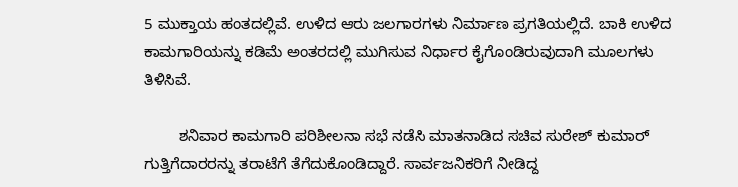5 ಮುಕ್ತಾಯ ಹಂತದಲ್ಲಿವೆ. ಉಳಿದ ಆರು ಜಲಗಾರಗಳು ನಿರ್ಮಾಣ ಪ್ರಗತಿಯಲ್ಲಿದೆ. ಬಾಕಿ ಉಳಿದ ಕಾಮಗಾರಿಯನ್ನು ಕಡಿಮೆ ಅಂತರದಲ್ಲಿ ಮುಗಿಸುವ ನಿರ್ಧಾರ ಕೈಗೊಂಡಿರುವುದಾಗಿ ಮೂಲಗಳು ತಿಳಿಸಿವೆ.

        ಶನಿವಾರ ಕಾಮಗಾರಿ ಪರಿಶೀಲನಾ ಸಭೆ ನಡೆಸಿ ಮಾತನಾಡಿದ ಸಚಿವ ಸುರೇಶ್‌ ಕುಮಾರ್‌ ಗುತ್ತಿಗೆದಾರರನ್ನು ತರಾಟೆಗೆ ತೆಗೆದುಕೊಂಡಿದ್ದಾರೆ. ಸಾರ್ವಜನಿಕರಿಗೆ ನೀಡಿದ್ದ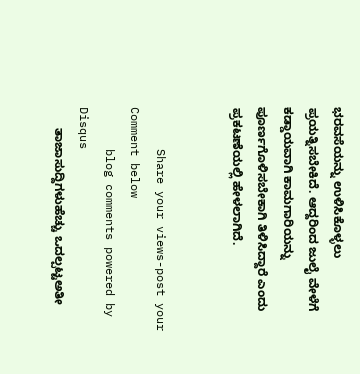ಭರವಸೆಯನ್ನು ಉಳಿಸಿಕೊಳ್ಳಲು ಪ್ರಯತ್ನಿಸಬೇಕಿದೆ. ಆದ್ದರಿಂದ ಜುಲೈ ವೇಳೆಗೆ ಕಡ್ಡಾಯವಾಗಿ ಕಾಮಗಾರಿಯನ್ನು ಪೂರ್ಣಗೊಳಿಸಬೇಕಾಗಿ ತಿಳಿಸಿದ್ದಾರೆ ಎಂದು ಪ್ರಕಟಣೆಯಲ್ಲಿ ಹೇಳಲಾಗಿದೆ.


      Share your views-post your Comment below
      blog comments powered by Disqus
      ತಾಜಾಸುದ್ದಿಗಳುಹೆಚ್ಚು ಒದಲ್ಪಟ್ಟಅತೀ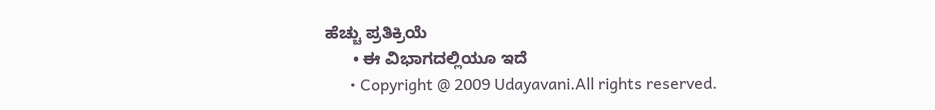ಹೆಚ್ಚು ಪ್ರತಿಕ್ರಿಯೆ
      • ಈ ವಿಭಾಗದಲ್ಲಿಯೂ ಇದೆ
      • Copyright @ 2009 Udayavani.All rights reserved.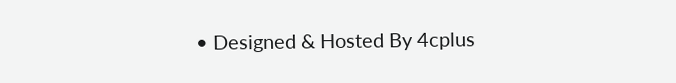• Designed & Hosted By 4cplus